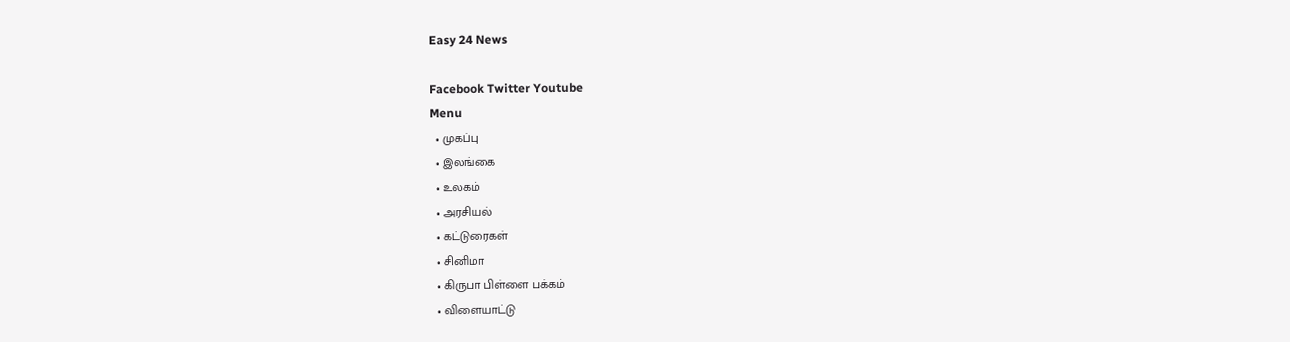Easy 24 News

Facebook Twitter Youtube
Menu
  • முகப்பு
  • இலங்கை
  • உலகம்
  • அரசியல்
  • கட்டுரைகள்
  • சினிமா
  • கிருபா பிள்ளை பக்கம்
  • விளையாட்டு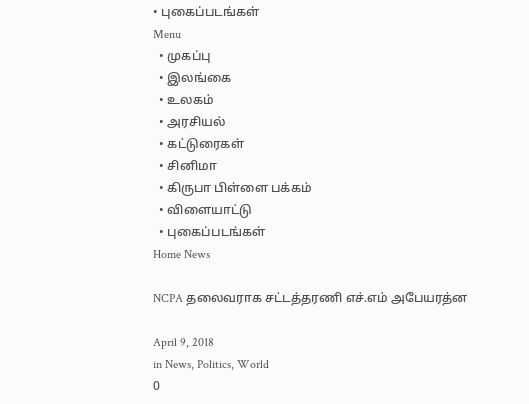• புகைப்படங்கள்
Menu
  • முகப்பு
  • இலங்கை
  • உலகம்
  • அரசியல்
  • கட்டுரைகள்
  • சினிமா
  • கிருபா பிள்ளை பக்கம்
  • விளையாட்டு
  • புகைப்படங்கள்
Home News

NCPA தலைவராக சட்டத்தரணி எச்.எம் அபேயரத்ன

April 9, 2018
in News, Politics, World
0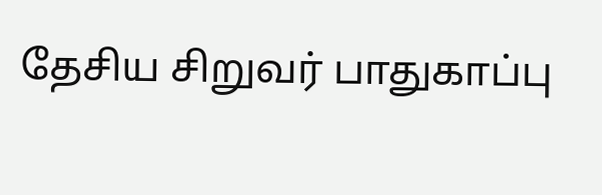தேசிய சிறுவர் பாதுகாப்பு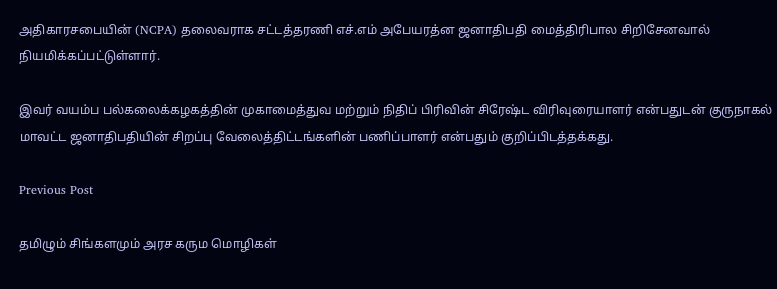அதிகாரசபையின் (NCPA) தலைவராக சட்டத்தரணி எச்.எம் அபேயரத்ன ஜனாதிபதி மைத்திரிபால சிறிசேனவால் நியமிக்கப்பட்டுள்ளார்.

இவர் வயம்ப பல்கலைக்கழகத்தின் முகாமைத்துவ மற்றும் நிதிப் பிரிவின் சிரேஷ்ட விரிவுரையாளர் என்பதுடன் குருநாகல் மாவட்ட ஜனாதிபதியின் சிறப்பு வேலைத்திட்டங்களின் பணிப்பாளர் என்பதும் குறிப்பிடத்தக்கது.

Previous Post

தமிழும் சிங்களமும் அரச கரும மொழிகள்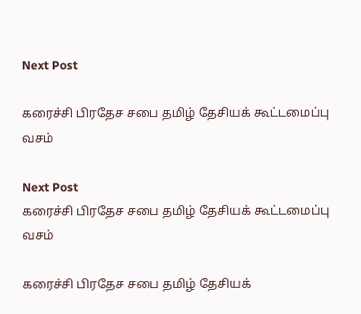Next Post

கரைச்சி பிரதேச சபை தமிழ் தேசியக் கூட்டமைப்பு வசம்

Next Post
கரைச்சி பிரதேச சபை தமிழ் தேசியக் கூட்டமைப்பு வசம்

கரைச்சி பிரதேச சபை தமிழ் தேசியக்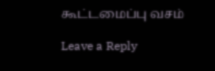கூட்டமைப்பு வசம்

Leave a Reply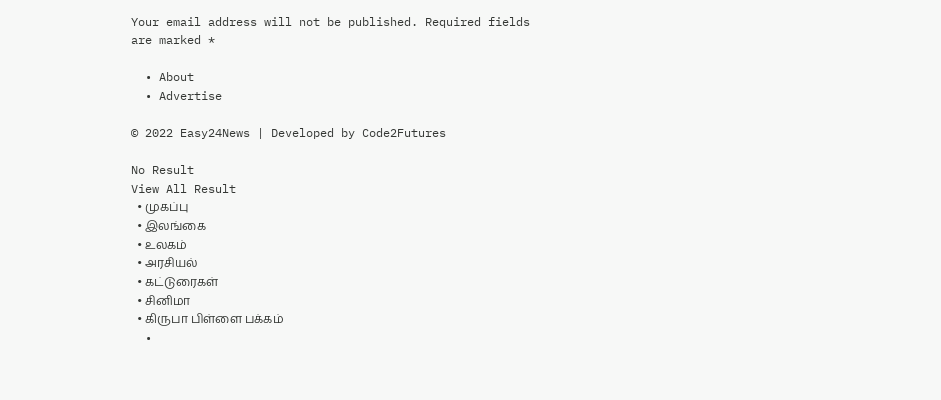Your email address will not be published. Required fields are marked *

  • About
  • Advertise

© 2022 Easy24News | Developed by Code2Futures

No Result
View All Result
  • முகப்பு
  • இலங்கை
  • உலகம்
  • அரசியல்
  • கட்டுரைகள்
  • சினிமா
  • கிருபா பிள்ளை பக்கம்
  •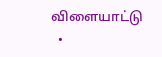விளையாட்டு
  •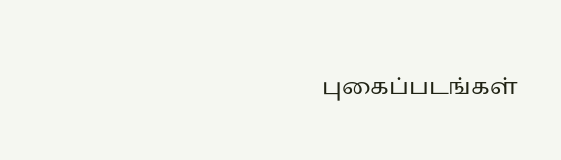புகைப்படங்கள்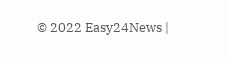© 2022 Easy24News |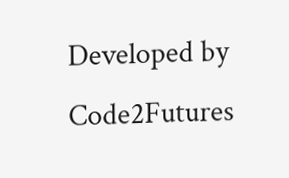Developed by Code2Futures